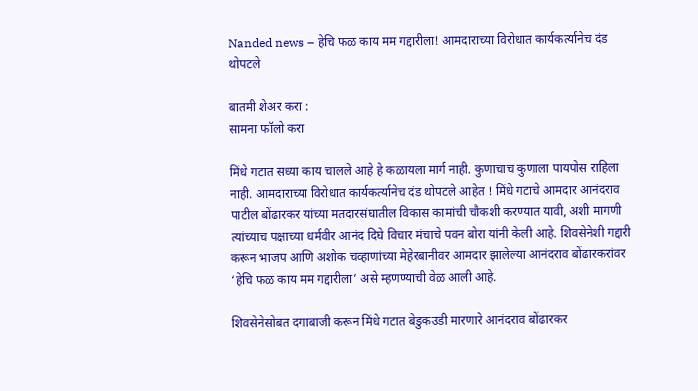Nanded news – हेचि फळ काय मम गद्दारीला! आमदाराच्या विरोधात कार्यकर्त्यानेच दंड थोपटले

बातमी शेअर करा :
सामना फॉलो करा

मिंधे गटात सध्या काय चालले आहे हे कळायला मार्ग नाही. कुणाचाच कुणाला पायपोस राहिला नाही. आमदाराच्या विरोधात कार्यकर्त्यानेच दंड थोपटले आहेत ! मिंधे गटाचे आमदार आनंदराव पाटील बोंढारकर यांच्या मतदारसंघातील विकास कामांची चौकशी करण्यात यावी, अशी मागणी त्यांच्याच पक्षाच्या धर्मवीर आनंद दिघे विचार मंचाचे पवन बोरा यांनी केली आहे. शिवसेनेशी गद्दारी करून भाजप आणि अशोक चव्हाणांच्या मेहेरबानीवर आमदार झालेल्या आनंदराव बोंढारकरांवर ‘हेचि फळ काय मम गद्दारीला’ असे म्हणण्याची वेळ आली आहे.

शिवसेनेसोबत दगाबाजी करून मिंधे गटात बेडुकउडी मारणारे आनंदराव बोंढारकर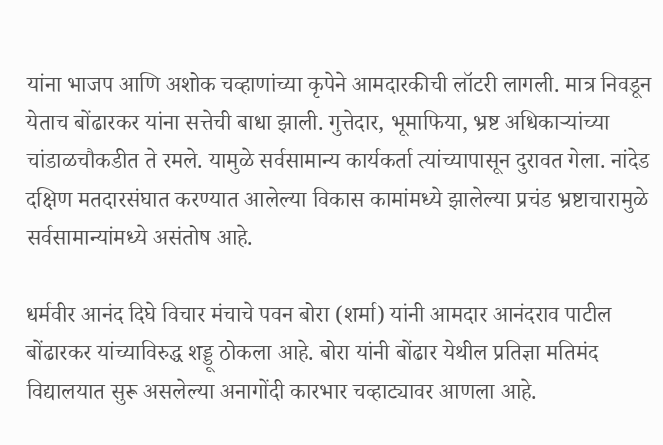यांना भाजप आणि अशोक चव्हाणांच्या कृपेने आमदारकीची लॉटरी लागली. मात्र निवडून येताच बोंढारकर यांना सत्तेची बाधा झाली. गुत्तेदार, भूमाफिया, भ्रष्ट अधिकाऱ्यांच्या चांडाळचौकडीत ते रमले. यामुळे सर्वसामान्य कार्यकर्ता त्यांच्यापासून दुरावत गेला. नांदेड दक्षिण मतदारसंघात करण्यात आलेल्या विकास कामांमध्ये झालेल्या प्रचंड भ्रष्टाचारामुळे सर्वसामान्यांमध्ये असंतोष आहे.

धर्मवीर आनंद दिघे विचार मंचाचे पवन बोरा (शर्मा) यांनी आमदार आनंदराव पाटील बोंढारकर यांच्याविरुद्ध शड्डू ठोकला आहे. बोरा यांनी बोंढार येथील प्रतिज्ञा मतिमंद विद्यालयात सुरू असलेल्या अनागोंदी कारभार चव्हाट्यावर आणला आहे.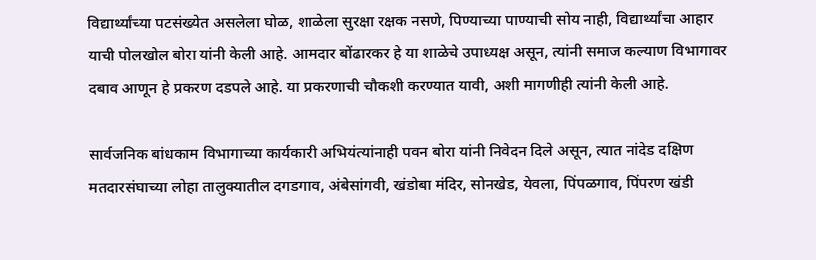विद्यार्थ्यांच्या पटसंख्येत असलेला घोळ, शाळेला सुरक्षा रक्षक नसणे, पिण्याच्या पाण्याची सोय नाही, विद्यार्थ्यांचा आहार याची पोलखोल बोरा यांनी केली आहे. आमदार बोंढारकर हे या शाळेचे उपाध्यक्ष असून, त्यांनी समाज कल्याण विभागावर दबाव आणून हे प्रकरण दडपले आहे. या प्रकरणाची चौकशी करण्यात यावी, अशी मागणीही त्यांनी केली आहे.

सार्वजनिक बांधकाम विभागाच्या कार्यकारी अभियंत्यांनाही पवन बोरा यांनी निवेदन दिले असून, त्यात नांदेड दक्षिण मतदारसंघाच्या लोहा तालुक्यातील दगडगाव, अंबेसांगवी, खंडोबा मंदिर, सोनखेड, येवला, पिंपळगाव, पिंपरण खंडी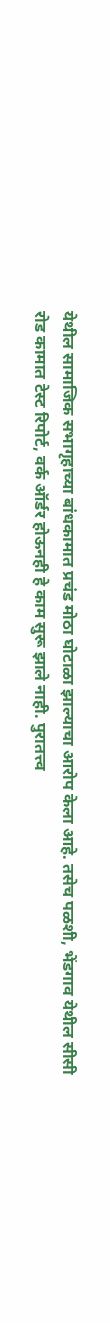येथील सामाजिक सभागृहाच्या बांधकामात प्रचंड मोठा घोटाळा झाल्याचा आरोप केला आहे. तसेच पळशी, भेंडगाव येथील सीसी रोड कामात टेस्ट रिपोर्ट, वर्क ऑर्डर होऊनही हे काम सुरू झाले नाही. पुरातत्त्व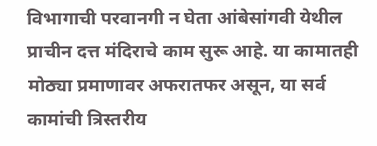विभागाची परवानगी न घेता आंबेसांगवी येथील प्राचीन दत्त मंदिराचे काम सुरू आहे. या कामातही मोठ्या प्रमाणावर अफरातफर असून, या सर्व कामांची त्रिस्तरीय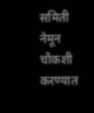समिती नेमून चौकशी करण्यात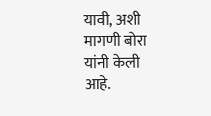यावी, अशी मागणी बोरा यांनी केली आहे.